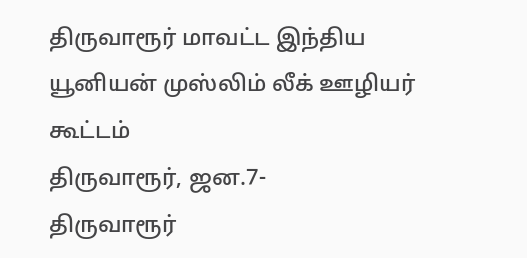திருவாரூர் மாவட்ட இந்திய யூனியன் முஸ்லிம் லீக் ஊழியர் கூட்டம்
திருவாரூர், ஜன.7-
திருவாரூர்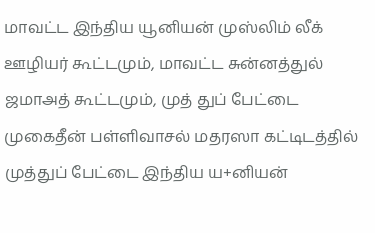மாவட்ட இந்திய யூனியன் முஸ்லிம் லீக் ஊழியர் கூட்டமும், மாவட்ட சுன்னத்துல் ஜமாஅத் கூட்டமும், முத் துப் பேட்டை முகைதீன் பள்ளிவாசல் மதரஸா கட்டிடத்தில் முத்துப் பேட்டை இந்திய ய+னியன்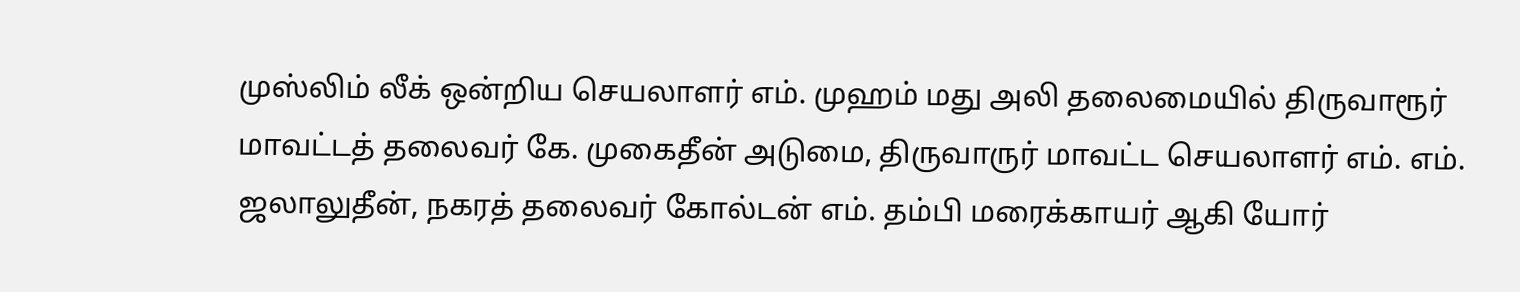முஸ்லிம் லீக் ஒன்றிய செயலாளர் எம். முஹம் மது அலி தலைமையில் திருவாரூர் மாவட்டத் தலைவர் கே. முகைதீன் அடுமை, திருவாருர் மாவட்ட செயலாளர் எம். எம். ஜலாலுதீன், நகரத் தலைவர் கோல்டன் எம். தம்பி மரைக்காயர் ஆகி யோர்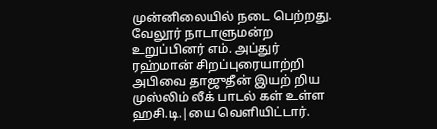முன்னிலையில் நடை பெற்றது.
வேலூர் நாடாளுமன்ற உறுப்பினர் எம். அப்துர் ரஹ்மான் சிறப்புரையாற்றி அபிவை தாஜுதீன் இயற் றிய முஸ்லிம் லீக் பாடல் கள் உள்ள ஹசி.டி.|யை வெளியிட்டார்.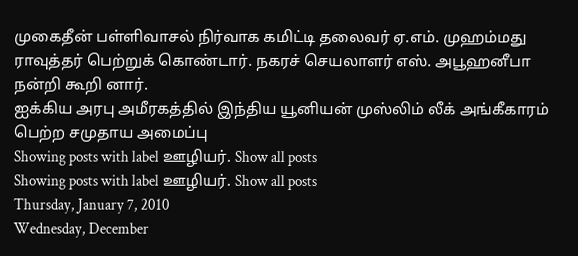முகைதீன் பள்ளிவாசல் நிர்வாக கமிட்டி தலைவர் ஏ.எம். முஹம்மது ராவுத்தர் பெற்றுக் கொண்டார். நகரச் செயலாளர் எஸ். அபூஹனீபா நன்றி கூறி னார்.
ஐக்கிய அரபு அமீரகத்தில் இந்திய யூனியன் முஸ்லிம் லீக் அங்கீகாரம் பெற்ற சமுதாய அமைப்பு
Showing posts with label ஊழியர். Show all posts
Showing posts with label ஊழியர். Show all posts
Thursday, January 7, 2010
Wednesday, December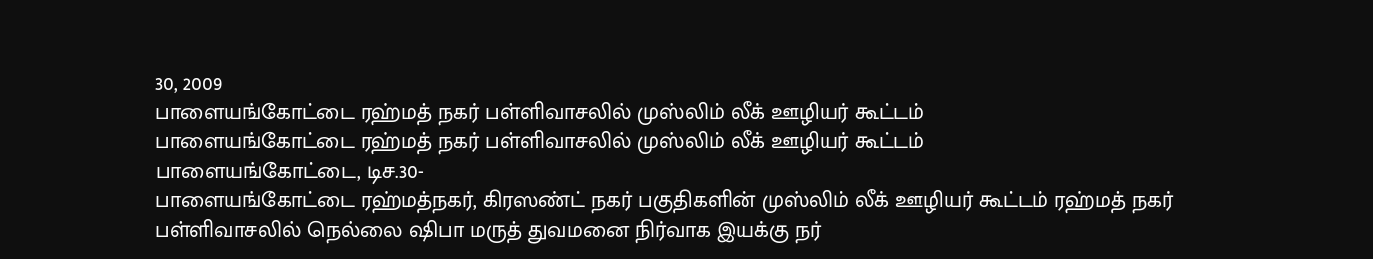30, 2009
பாளையங்கோட்டை ரஹ்மத் நகர் பள்ளிவாசலில் முஸ்லிம் லீக் ஊழியர் கூட்டம்
பாளையங்கோட்டை ரஹ்மத் நகர் பள்ளிவாசலில் முஸ்லிம் லீக் ஊழியர் கூட்டம்
பாளையங்கோட்டை, டிச.30-
பாளையங்கோட்டை ரஹ்மத்நகர், கிரஸண்ட் நகர் பகுதிகளின் முஸ்லிம் லீக் ஊழியர் கூட்டம் ரஹ்மத் நகர் பள்ளிவாசலில் நெல்லை ஷிபா மருத் துவமனை நிர்வாக இயக்கு நர்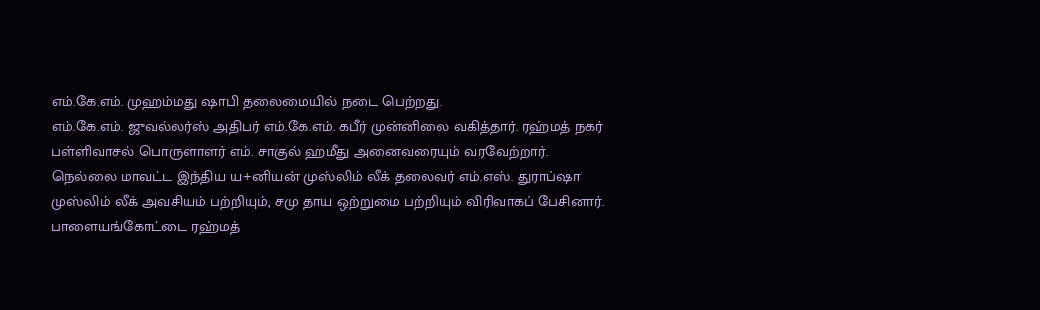எம்.கே.எம். முஹம்மது ஷாபி தலைமையில் நடை பெற்றது.
எம்.கே.எம். ஜுவல்லர்ஸ் அதிபர் எம்.கே.எம். கபீர் முன்னிலை வகித்தார். ரஹ்மத் நகர் பள்ளிவாசல் பொருளாளர் எம். சாகுல் ஹமீது அனைவரையும் வரவேற்றார்.
நெல்லை மாவட்ட இந்திய ய+னியன் முஸ்லிம் லீக் தலைவர் எம்.எஸ். துராப்ஷா முஸ்லிம் லீக் அவசியம் பற்றியும், சமு தாய ஒற்றுமை பற்றியும் விரிவாகப் பேசினார்.
பாளையங்கோட்டை ரஹ்மத்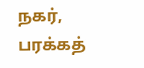நகர், பரக்கத்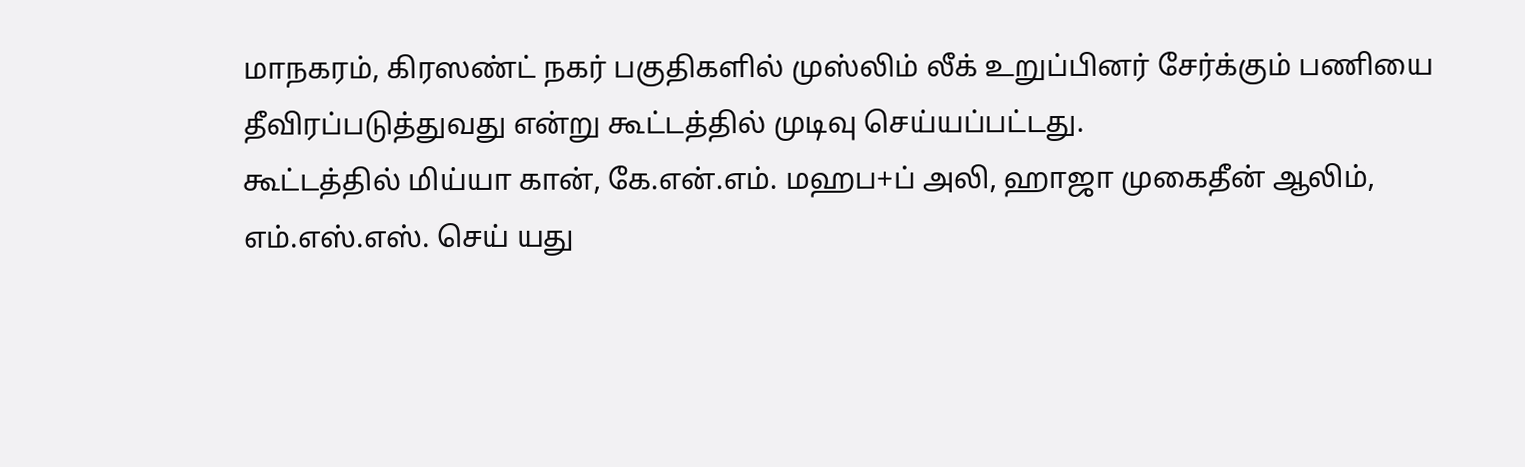மாநகரம், கிரஸண்ட் நகர் பகுதிகளில் முஸ்லிம் லீக் உறுப்பினர் சேர்க்கும் பணியை தீவிரப்படுத்துவது என்று கூட்டத்தில் முடிவு செய்யப்பட்டது.
கூட்டத்தில் மிய்யா கான், கே.என்.எம். மஹப+ப் அலி, ஹாஜா முகைதீன் ஆலிம், எம்.எஸ்.எஸ். செய் யது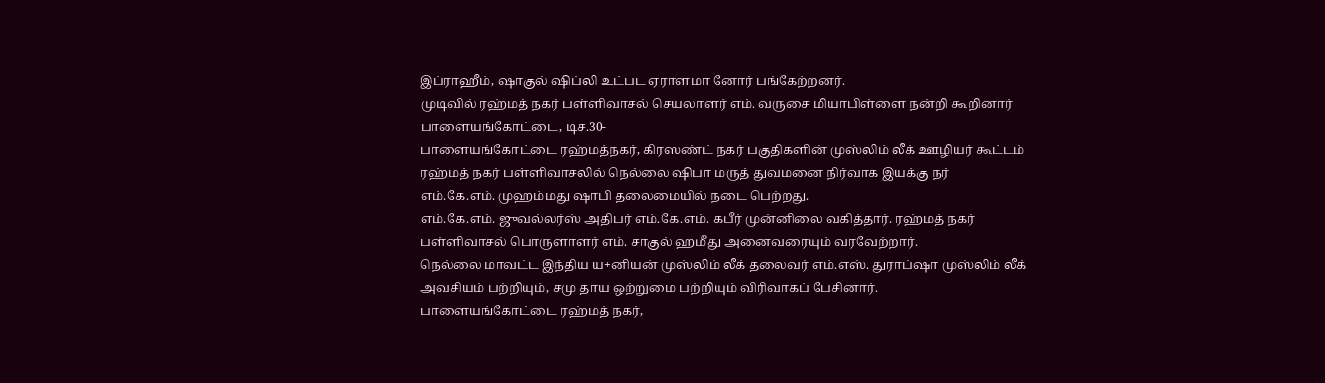இப்ராஹீம், ஷாகுல் ஷிப்லி உட்பட ஏராளமா னோர் பங்கேற்றனர்.
முடிவில் ரஹ்மத் நகர் பள்ளிவாசல் செயலாளர் எம். வருசை மியாபிள்ளை நன்றி கூறினார்
பாளையங்கோட்டை, டிச.30-
பாளையங்கோட்டை ரஹ்மத்நகர், கிரஸண்ட் நகர் பகுதிகளின் முஸ்லிம் லீக் ஊழியர் கூட்டம் ரஹ்மத் நகர் பள்ளிவாசலில் நெல்லை ஷிபா மருத் துவமனை நிர்வாக இயக்கு நர் எம்.கே.எம். முஹம்மது ஷாபி தலைமையில் நடை பெற்றது.
எம்.கே.எம். ஜுவல்லர்ஸ் அதிபர் எம்.கே.எம். கபீர் முன்னிலை வகித்தார். ரஹ்மத் நகர் பள்ளிவாசல் பொருளாளர் எம். சாகுல் ஹமீது அனைவரையும் வரவேற்றார்.
நெல்லை மாவட்ட இந்திய ய+னியன் முஸ்லிம் லீக் தலைவர் எம்.எஸ். துராப்ஷா முஸ்லிம் லீக் அவசியம் பற்றியும், சமு தாய ஒற்றுமை பற்றியும் விரிவாகப் பேசினார்.
பாளையங்கோட்டை ரஹ்மத் நகர்,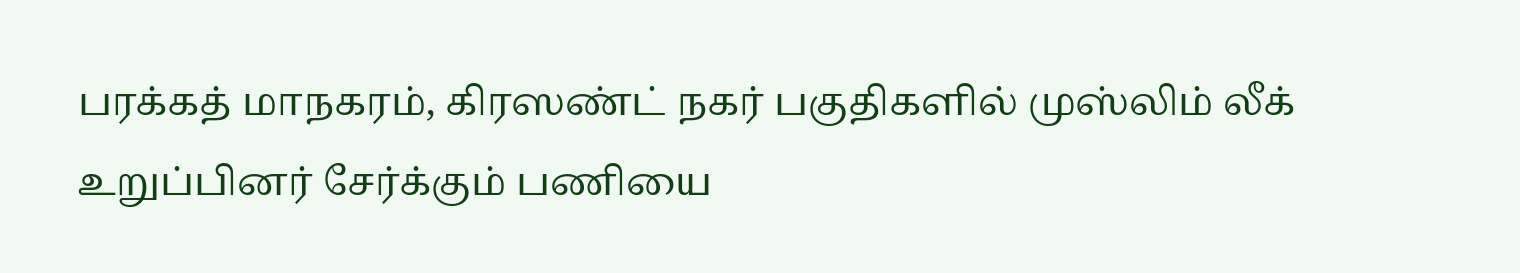பரக்கத் மாநகரம், கிரஸண்ட் நகர் பகுதிகளில் முஸ்லிம் லீக் உறுப்பினர் சேர்க்கும் பணியை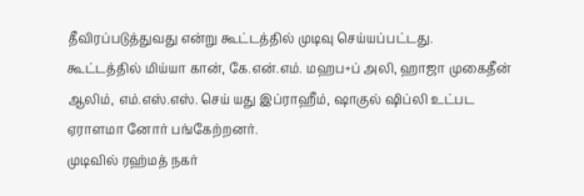தீவிரப்படுத்துவது என்று கூட்டத்தில் முடிவு செய்யப்பட்டது.
கூட்டத்தில் மிய்யா கான், கே.என்.எம். மஹப+ப் அலி, ஹாஜா முகைதீன் ஆலிம், எம்.எஸ்.எஸ். செய் யது இப்ராஹீம், ஷாகுல் ஷிப்லி உட்பட ஏராளமா னோர் பங்கேற்றனர்.
முடிவில் ரஹ்மத் நகர்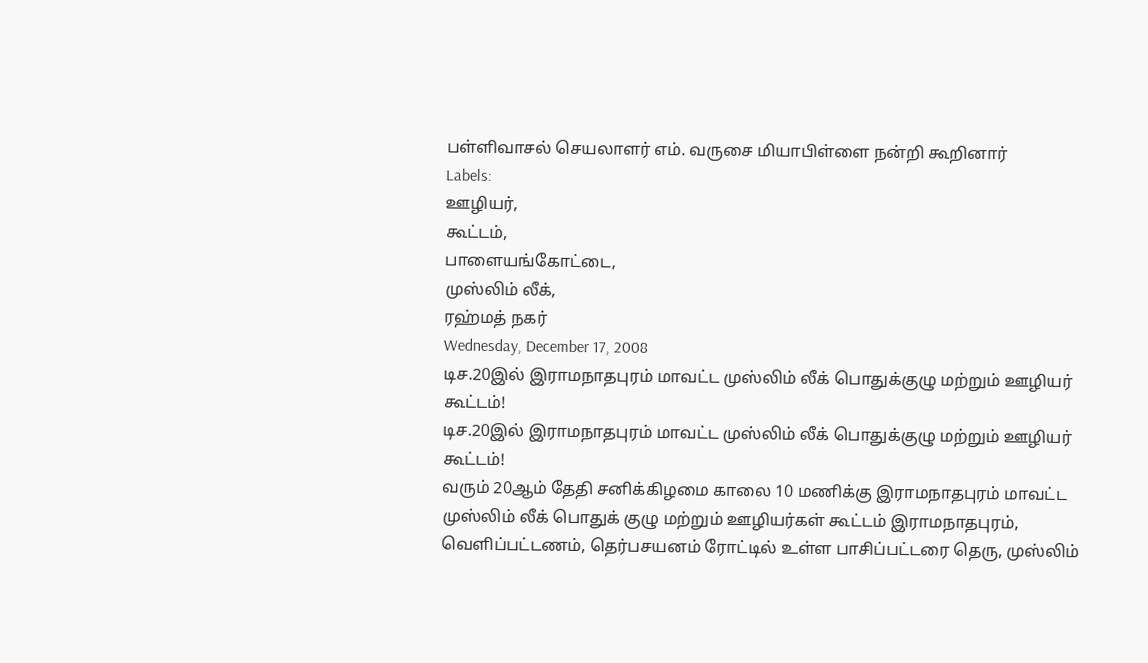பள்ளிவாசல் செயலாளர் எம். வருசை மியாபிள்ளை நன்றி கூறினார்
Labels:
ஊழியர்,
கூட்டம்,
பாளையங்கோட்டை,
முஸ்லிம் லீக்,
ரஹ்மத் நகர்
Wednesday, December 17, 2008
டிச.20இல் இராமநாதபுரம் மாவட்ட முஸ்லிம் லீக் பொதுக்குழு மற்றும் ஊழியர் கூட்டம்!
டிச.20இல் இராமநாதபுரம் மாவட்ட முஸ்லிம் லீக் பொதுக்குழு மற்றும் ஊழியர் கூட்டம்!
வரும் 20ஆம் தேதி சனிக்கிழமை காலை 10 மணிக்கு இராமநாதபுரம் மாவட்ட முஸ்லிம் லீக் பொதுக் குழு மற்றும் ஊழியர்கள் கூட்டம் இராமநாதபுரம், வெளிப்பட்டணம், தெர்பசயனம் ரோட்டில் உள்ள பாசிப்பட்டரை தெரு, முஸ்லிம்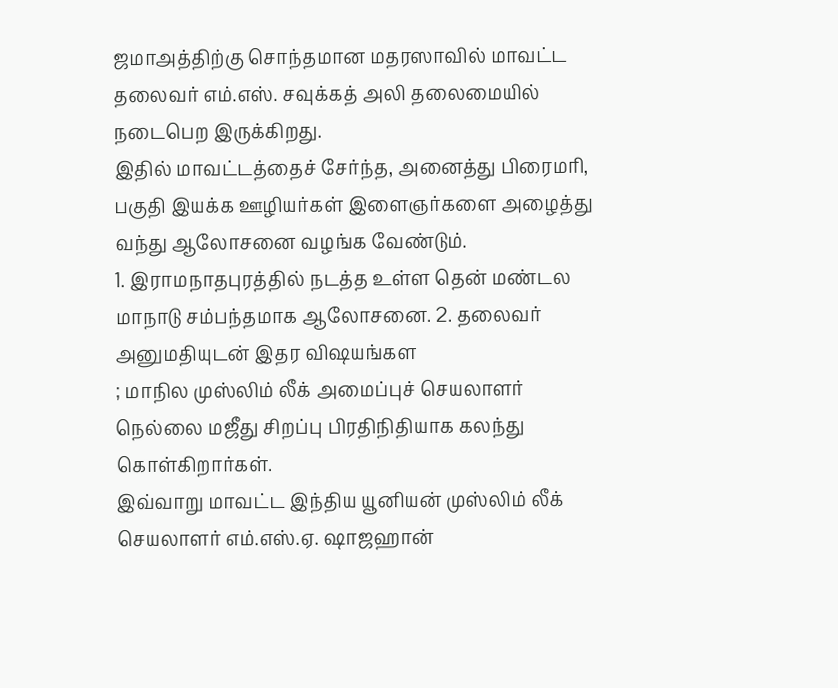ஜமாஅத்திற்கு சொந்தமான மதரஸாவில் மாவட்ட தலைவர் எம்.எஸ். சவுக்கத் அலி தலைமையில் நடைபெற இருக்கிறது.
இதில் மாவட்டத்தைச் சேர்ந்த, அனைத்து பிரைமரி, பகுதி இயக்க ஊழியர்கள் இளைஞர்களை அழைத்து வந்து ஆலோசனை வழங்க வேண்டும்.
1. இராமநாதபுரத்தில் நடத்த உள்ள தென் மண்டல மாநாடு சம்பந்தமாக ஆலோசனை. 2. தலைவர் அனுமதியுடன் இதர விஷயங்கள
; மாநில முஸ்லிம் லீக் அமைப்புச் செயலாளர் நெல்லை மஜீது சிறப்பு பிரதிநிதியாக கலந்து கொள்கிறார்கள்.
இவ்வாறு மாவட்ட இந்திய யூனியன் முஸ்லிம் லீக் செயலாளர் எம்.எஸ்.ஏ. ஷாஜஹான்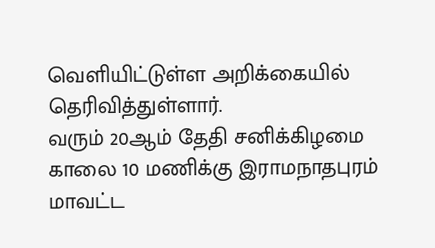வெளியிட்டுள்ள அறிக்கையில் தெரிவித்துள்ளார்.
வரும் 20ஆம் தேதி சனிக்கிழமை காலை 10 மணிக்கு இராமநாதபுரம் மாவட்ட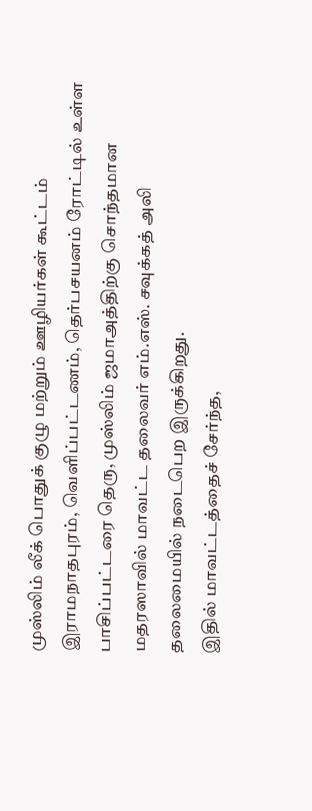முஸ்லிம் லீக் பொதுக் குழு மற்றும் ஊழியர்கள் கூட்டம் இராமநாதபுரம், வெளிப்பட்டணம், தெர்பசயனம் ரோட்டில் உள்ள பாசிப்பட்டரை தெரு, முஸ்லிம் ஜமாஅத்திற்கு சொந்தமான மதரஸாவில் மாவட்ட தலைவர் எம்.எஸ். சவுக்கத் அலி தலைமையில் நடைபெற இருக்கிறது.
இதில் மாவட்டத்தைச் சேர்ந்த,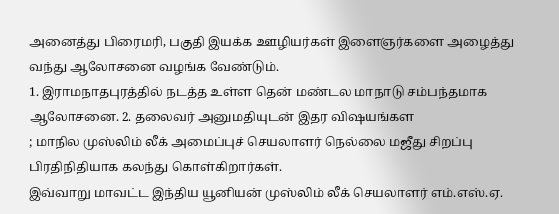அனைத்து பிரைமரி, பகுதி இயக்க ஊழியர்கள் இளைஞர்களை அழைத்து வந்து ஆலோசனை வழங்க வேண்டும்.
1. இராமநாதபுரத்தில் நடத்த உள்ள தென் மண்டல மாநாடு சம்பந்தமாக ஆலோசனை. 2. தலைவர் அனுமதியுடன் இதர விஷயங்கள
; மாநில முஸ்லிம் லீக் அமைப்புச் செயலாளர் நெல்லை மஜீது சிறப்பு பிரதிநிதியாக கலந்து கொள்கிறார்கள்.
இவ்வாறு மாவட்ட இந்திய யூனியன் முஸ்லிம் லீக் செயலாளர் எம்.எஸ்.ஏ.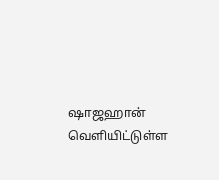ஷாஜஹான் வெளியிட்டுள்ள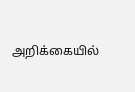அறிக்கையில்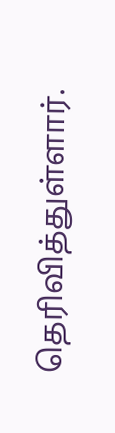தெரிவித்துள்ளார்.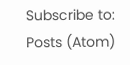Subscribe to:
Posts (Atom)